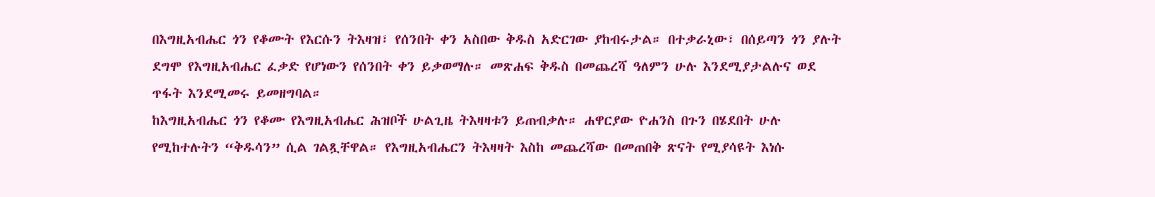በእግዚአብሔር ጎን የቆሙት የእርሱን ትእዛዝ፣ የሰንበት ቀን አስበው ቅዱስ አድርገው ያከብሩታል። በተቃራኒው፣ በሰይጣን ጎን ያሉት ደግሞ የእግዚአብሔር ፈቃድ የሆነውን የሰንበት ቀን ይቃወማሉ። መጽሐፍ ቅዱስ በመጨረሻ ዓለምን ሁሉ እንደሚያታልሉና ወደ ጥፋት እንደሚመሩ ይመዘግባል።
ከእግዚአብሔር ጎን የቆሙ የእግዚአብሔር ሕዝቦች ሁልጊዜ ትእዛዛቱን ይጠብቃሉ። ሐዋርያው ዮሐንስ በጉን በሄደበት ሁሉ የሚከተሉትን “ቅዱሳን” ሲል ገልጿቸዋል። የእግዚአብሔርን ትእዛዛት እስከ መጨረሻው በመጠበቅ ጽናት የሚያሳዩት እነሱ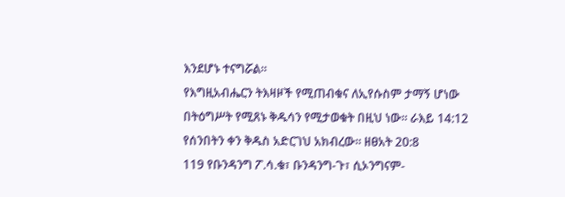እንደሆኑ ተናግሯል።
የእግዚአብሔርን ትእዛዞች የሚጠብቁና ለኢየሱስም ታማኝ ሆነው በትዕግሥት የሚጸኑ ቅዱሳን የሚታወቁት በዚህ ነው። ራእይ 14:12
የሰንበትን ቀን ቅዱስ አድርገህ አክብረው። ዘፀአት 20:8
119 የቡንዳንግ ፖ.ሳ.ቁ፣ ቡንዳንግ-ጉ፣ ሲኦንግናም-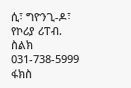ሲ፣ ግዮንጊ-ዶ፣ የኮሪያ ሪፐብ.
ስልክ 031-738-5999 ፋክስ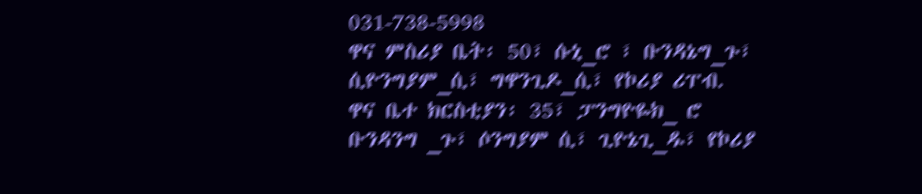031-738-5998
ዋና ምስሪያ ቤት፡ 50፣ ሱኒ_ሮ ፣ ቡንዳኔግ_ጉ፣ ሲዮንግያም_ሲ፣ ግዋንጊዶ_ሲ፣ የኮሪያ ሪፐብ.
ዋና ቤተ ክርስቲያን፡ 35፣ ፓንግዮዬክ_ ሮ ቡንዳንግ _ጉ፣ ሶንግያም ሲ፣ ጊዮኔጊ_ዱ፣ የኮሪያ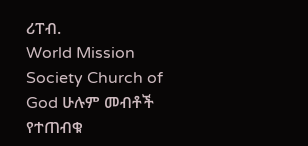ሪፐብ.
World Mission Society Church of God ሁሉም መብቶች የተጠብቁ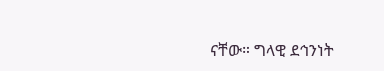ናቸው። ግላዊ ደኅንነት